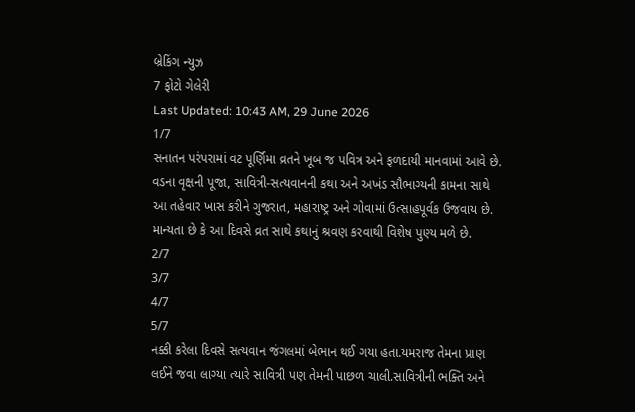બ્રેકિંગ ન્યુઝ
7 ફોટો ગેલેરી
Last Updated: 10:43 AM, 29 June 2026
1/7
સનાતન પરંપરામાં વટ પૂર્ણિમા વ્રતને ખૂબ જ પવિત્ર અને ફળદાયી માનવામાં આવે છે. વડના વૃક્ષની પૂજા, સાવિત્રી-સત્યવાનની કથા અને અખંડ સૌભાગ્યની કામના સાથે આ તહેવાર ખાસ કરીને ગુજરાત, મહારાષ્ટ્ર અને ગોવામાં ઉત્સાહપૂર્વક ઉજવાય છે. માન્યતા છે કે આ દિવસે વ્રત સાથે કથાનું શ્રવણ કરવાથી વિશેષ પુણ્ય મળે છે.
2/7
3/7
4/7
5/7
નક્કી કરેલા દિવસે સત્યવાન જંગલમાં બેભાન થઈ ગયા હતા.યમરાજ તેમના પ્રાણ લઈને જવા લાગ્યા ત્યારે સાવિત્રી પણ તેમની પાછળ ચાલી.સાવિત્રીની ભક્તિ અને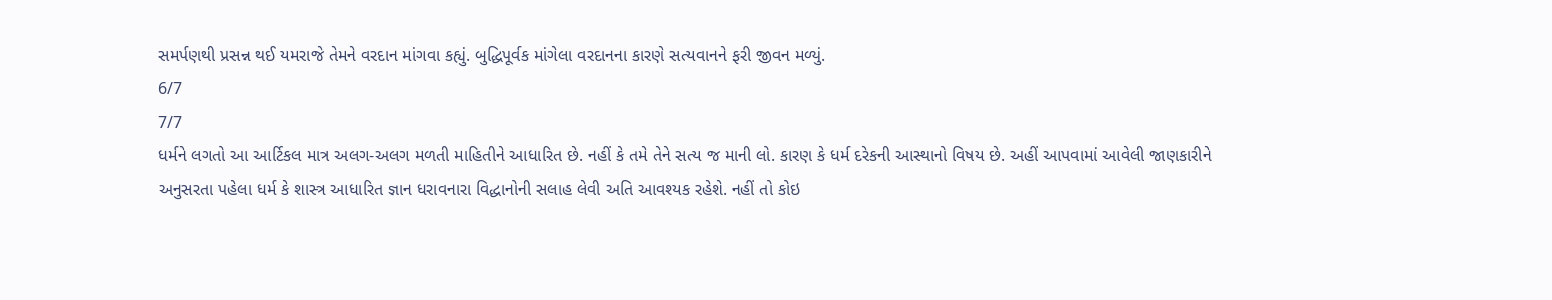સમર્પણથી પ્રસન્ન થઈ યમરાજે તેમને વરદાન માંગવા કહ્યું. બુદ્ધિપૂર્વક માંગેલા વરદાનના કારણે સત્યવાનને ફરી જીવન મળ્યું.
6/7
7/7
ધર્મને લગતો આ આર્ટિકલ માત્ર અલગ-અલગ મળતી માહિતીને આધારિત છે. નહીં કે તમે તેને સત્ય જ માની લો. કારણ કે ધર્મ દરેકની આસ્થાનો વિષય છે. અહીં આપવામાં આવેલી જાણકારીને અનુસરતા પહેલા ધર્મ કે શાસ્ત્ર આધારિત જ્ઞાન ધરાવનારા વિદ્ધાનોની સલાહ લેવી અતિ આવશ્યક રહેશે. નહીં તો કોઇ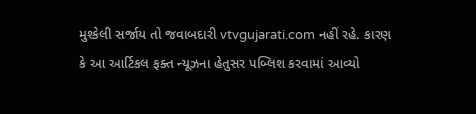મુશ્કેલી સર્જાય તો જવાબદારી vtvgujarati.com નહીં રહે. કારણ કે આ આર્ટિકલ ફક્ત ન્યૂઝના હેતુસર પબ્લિશ કરવામાં આવ્યો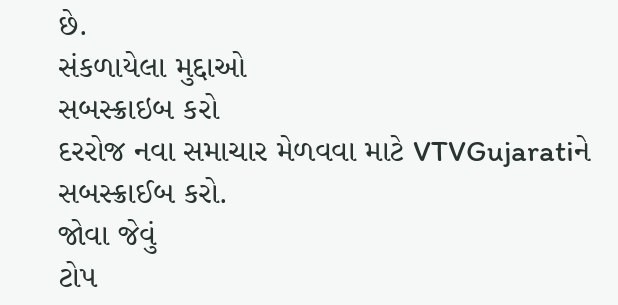છે.
સંકળાયેલા મુદ્દાઓ
સબસ્ક્રાઇબ કરો
દરરોજ નવા સમાચાર મેળવવા માટે VTVGujaratiને સબસ્ક્રાઈબ કરો.
જોવા જેવું
ટોપ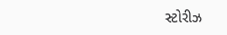સ્ટોરીઝ